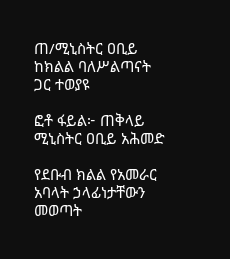ጠ/ሚኒስትር ዐቢይ ከክልል ባለሥልጣናት ጋር ተወያዩ

ፎቶ ፋይል፦ ጠቅላይ ሚኒስትር ዐቢይ አሕመድ

የደቡብ ክልል የአመራር አባላት ኃላፊነታቸውን መወጣት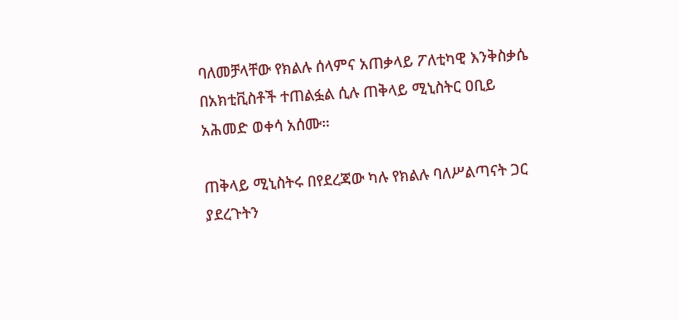ባለመቻላቸው የክልሉ ሰላምና አጠቃላይ ፖለቲካዊ እንቅስቃሴ በአክቲቪስቶች ተጠልፏል ሲሉ ጠቅላይ ሚኒስትር ዐቢይ አሕመድ ወቀሳ አሰሙ።

ጠቅላይ ሚኒስትሩ በየደረጃው ካሉ የክልሉ ባለሥልጣናት ጋር ያደረጉትን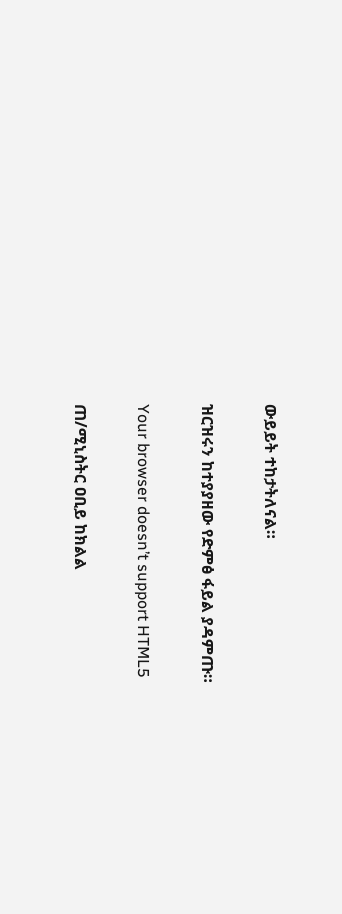ውይይት ተከታትለናል።

ዝርዝሩን ከተያያዘው የድምፅ ፋይል ያዳምጡ።

Your browser doesn’t support HTML5

ጠ/ሚኒስትር ዐቢይ ከክልል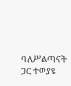ባለሥልጣናት ጋር ተወያዩ